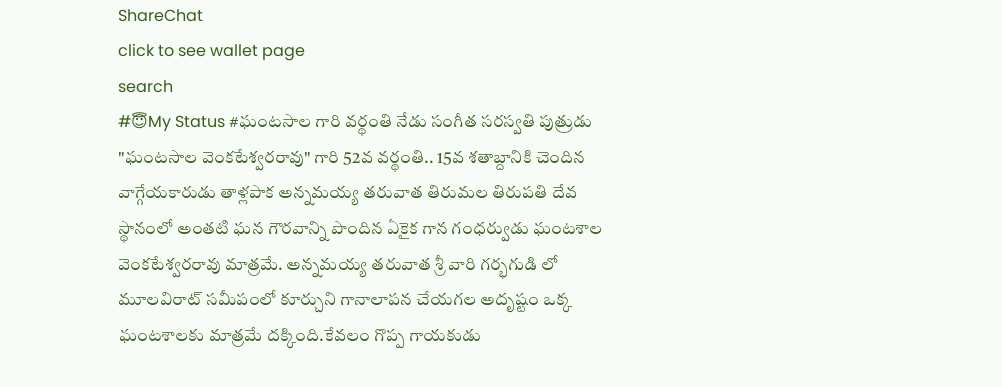ShareChat
click to see wallet page
search
#😇My Status #ఘంటసాల గారి వర్థంతి నేడు సంగీత సరస్వతి పుత్రుడు "ఘంటసాల వెంకటేశ్వరరావు" గారి 52వ వర్థంతి.. 15వ శతాబ్దానికి చెందిన వాగ్గేయకారుడు తాళ్లపాక అన్నమయ్య తరువాత తిరుమల తిరుపతి దేవ స్థానంలో అంతటి ఘన గౌరవాన్ని పొందిన ఏకైక గాన గంధర్వుడు ఘంటశాల వెంకటేశ్వరరావు మాత్రమే. అన్నమయ్య తరువాత శ్రీ వారి గర్భగుడి లో మూలవిరాట్ సమీపంలో కూర్చుని గానాలాపన చేయగల అదృష్టం ఒక్క ఘంటశాలకు మాత్రమే దక్కింది.కేవలం గొప్ప గాయకుడు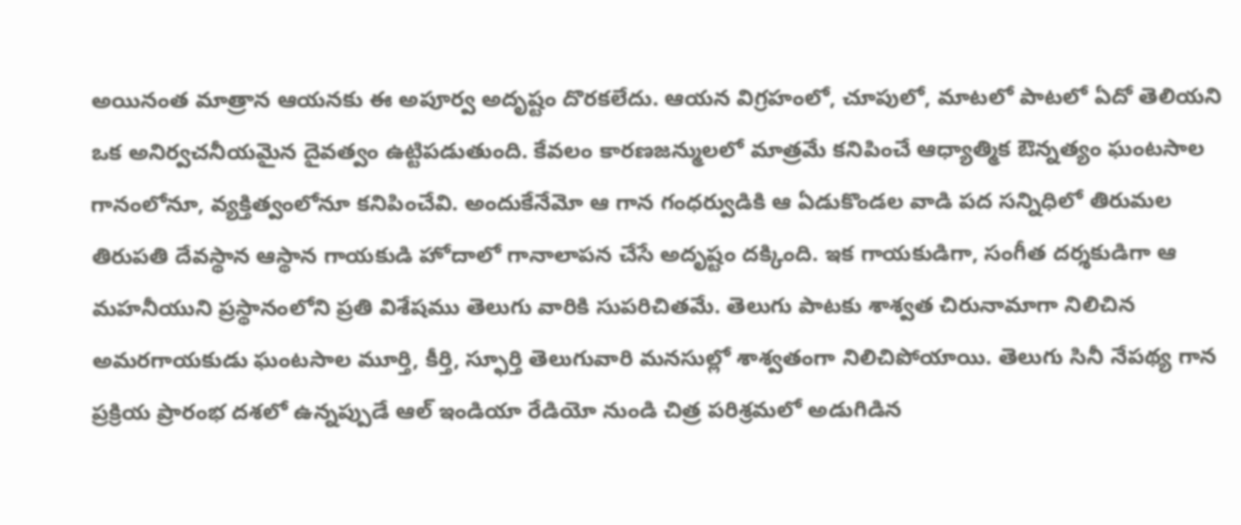అయినంత మాత్రాన ఆయనకు ఈ అపూర్వ అదృష్టం దొరకలేదు. ఆయన విగ్రహంలో, చూపులో, మాటలో పాటలో ఏదో తెలియని ఒక అనిర్వచనీయమైన దైవత్వం ఉట్టిపడుతుంది. కేవలం కారణజన్ములలో మాత్రమే కనిపించే ఆధ్యాత్మిక ఔన్నత్యం ఘంటసాల గానంలోనూ, వ్యక్తిత్వంలోనూ కనిపించేవి. అందుకేనేమో ఆ గాన గంధర్వుడికి ఆ ఏడుకొండల వాడి పద సన్నిధిలో తిరుమల తిరుపతి దేవస్థాన ఆస్థాన గాయకుడి హోదాలో గానాలాపన చేసే అదృష్టం దక్కింది. ఇక గాయకుడిగా, సంగీత దర్శకుడిగా ఆ మహనీయుని ప్రస్థానంలోని ప్రతి విశేషము తెలుగు వారికి సుపరిచితమే. తెలుగు పాటకు శాశ్వత చిరునామాగా నిలిచిన అమరగాయకుడు ఘంటసాల మూర్తి, కీర్తి, స్ఫూర్తి తెలుగువారి మనసుల్లో శాశ్వతంగా నిలిచిపోయాయి. తెలుగు సినీ నేపథ్య గాన ప్రక్రియ ప్రారంభ దశలో ఉన్నప్పుడే ఆల్ ఇండియా రేడియో నుండి చిత్ర పరిశ్రమలో అడుగిడిన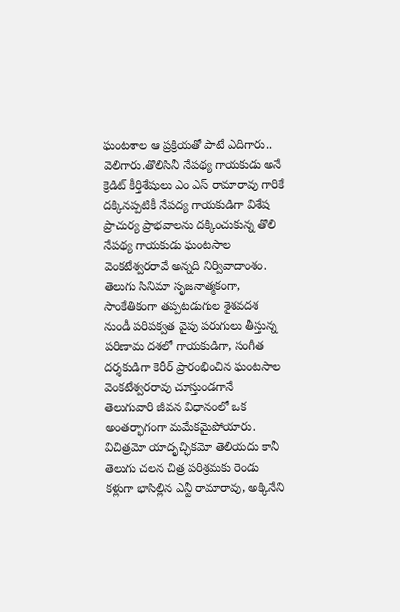ఘంటశాల ఆ ప్రక్రియతో పాటే ఎదిగారు.. వెలిగారు.తొలిసినీ నేపథ్య గాయకుడు అనే క్రెడిట్ కీర్తిశేషులు ఎం ఎస్ రామారావు గారికే దక్కినప్పటికీ నేపద్య గాయకుడిగా విశేష ప్రాచుర్య ప్రాభవాలను దక్కించుకున్న తొలి నేపథ్య గాయకుడు ఘంటసాల వెంకటేశ్వరరావే అన్నది నిర్వివాదాంశం. తెలుగు సినిమా సృజనాత్మకంగా, సాంకేతికంగా తప్పటడుగుల శైశవదశ నుండీ పరిపక్వత వైపు పరుగులు తీస్తున్న పరిణామ దశలో గాయకుడిగా, సంగీత దర్శకుడిగా కెరీర్ ప్రారంభించిన ఘంటసాల వెంకటేశ్వరరావు చూస్తుండగానే తెలుగువారి జీవన విధానంలో ఒక అంతర్భాగంగా మమేకమైపోయారు. విచిత్రమో యాదృచ్ఛికమో తెలియదు కానీ తెలుగు చలన చిత్ర పరిశ్రమకు రెండు కళ్లుగా భాసిల్లిన ఎన్టీ రామారావు, అక్కినేని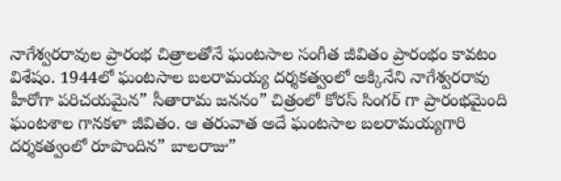నాగేశ్వరరావుల ప్రారంభ చిత్రాలతోనే ఘంటసాల సంగీత జీవితం ప్రారంభం కావటం విశేషం. 1944లో ఘంటసాల బలరామయ్య దర్శకత్వంలో అక్కినేని నాగేశ్వరరావు హీరోగా పరిచయమైన” సీతారామ జననం” చిత్రంలో కోరస్ సింగర్ గా ప్రారంభమైంది ఘంటశాల గానకళా జీవితం. ఆ తరువాత అదే ఘంటసాల బలరామయ్యగారి దర్శకత్వంలో రూపొందిన” బాలరాజు”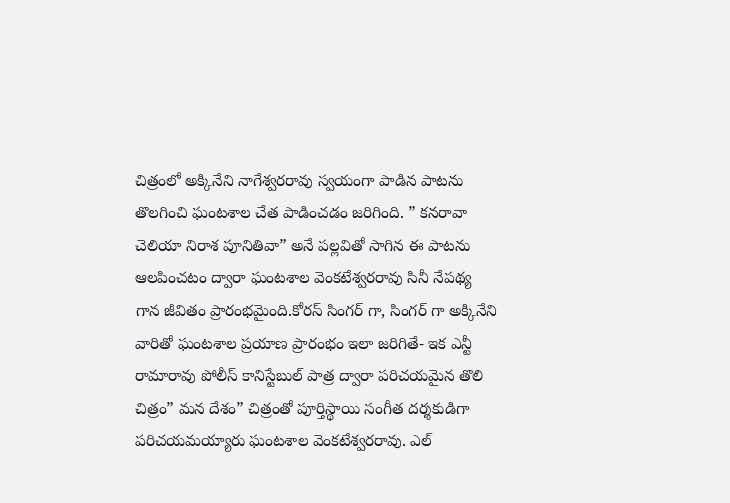చిత్రంలో అక్కినేని నాగేశ్వరరావు స్వయంగా పాడిన పాటను తొలగించి ఘంటశాల చేత పాడించడం జరిగింది. ” కనరావా చెలియా నిరాశ పూనితివా” అనే పల్లవితో సాగిన ఈ పాటను ఆలపించటం ద్వారా ఘంటశాల వెంకటేశ్వరరావు సినీ నేపథ్య గాన జీవితం ప్రారంభమైంది.కోరస్ సింగర్ గా, సింగర్ గా అక్కినేని వారితో ఘంటశాల ప్రయాణ ప్రారంభం ఇలా జరిగితే- ఇక ఎన్టీ రామారావు పోలీస్ కానిస్టేబుల్ పాత్ర ద్వారా పరిచయమైన తొలి చిత్రం” మన దేశం” చిత్రంతో పూర్తిస్థాయి సంగీత దర్శకుడిగా పరిచయమయ్యారు ఘంటశాల వెంకటేశ్వరరావు. ఎల్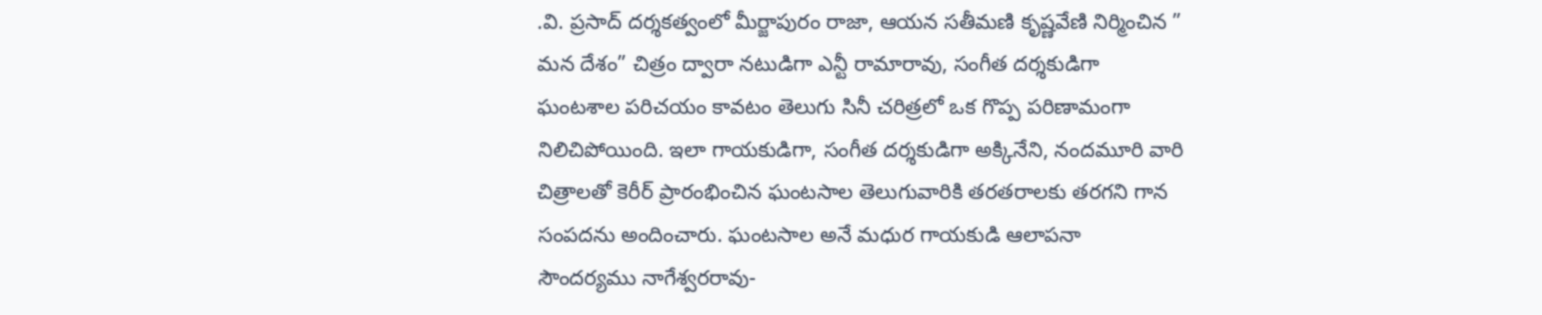.వి. ప్రసాద్ దర్శకత్వంలో మీర్జాపురం రాజా, ఆయన సతీమణి కృష్ణవేణి నిర్మించిన ” మన దేశం” చిత్రం ద్వారా నటుడిగా ఎన్టీ రామారావు, సంగీత దర్శకుడిగా ఘంటశాల పరిచయం కావటం తెలుగు సినీ చరిత్రలో ఒక గొప్ప పరిణామంగా నిలిచిపోయింది. ఇలా గాయకుడిగా, సంగీత దర్శకుడిగా అక్కినేని, నందమూరి వారి చిత్రాలతో కెరీర్ ప్రారంభించిన ఘంటసాల తెలుగువారికి తరతరాలకు తరగని గాన సంపదను అందించారు. ఘంటసాల అనే మధుర గాయకుడి ఆలాపనా సౌందర్యము నాగేశ్వరరావు-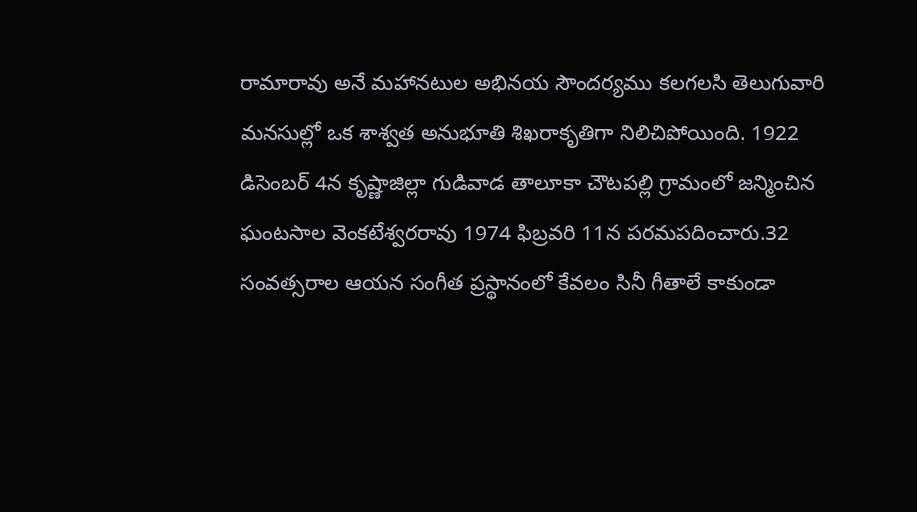రామారావు అనే మహానటుల అభినయ సౌందర్యము కలగలసి తెలుగువారి మనసుల్లో ఒక శాశ్వత అనుభూతి శిఖరాకృతిగా నిలిచిపోయింది. 1922 డిసెంబర్ 4న కృష్ణాజిల్లా గుడివాడ తాలూకా చౌటపల్లి గ్రామంలో జన్మించిన ఘంటసాల వెంకటేశ్వరరావు 1974 ఫిబ్రవరి 11న పరమపదించారు.32 సంవత్సరాల ఆయన సంగీత ప్రస్థానంలో కేవలం సినీ గీతాలే కాకుండా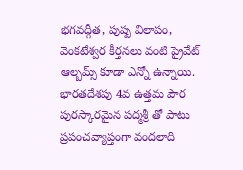భగవద్గీత, పుష్ప విలాపం, వెంకటేశ్వర కీర్తనలు వంటి ప్రైవేట్ ఆల్బమ్స్ కూడా ఎన్నో ఉన్నాయి. భారతదేశపు 4వ ఉత్తమ పౌర పురస్కారమైన పద్మశ్రీ తో పాటు ప్రపంచవ్యాప్తంగా వందలాది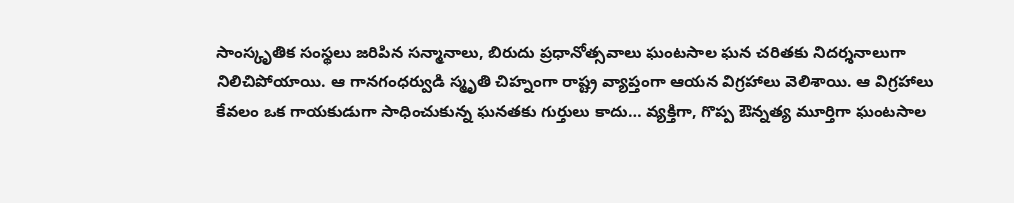సాంస్కృతిక సంస్థలు జరిపిన సన్మానాలు, బిరుదు ప్రధానోత్సవాలు ఘంటసాల ఘన చరితకు నిదర్శనాలుగా నిలిచిపోయాయి. ఆ గానగంధర్వుడి స్మృతి చిహ్నంగా రాష్ట్ర వ్యాప్తంగా ఆయన విగ్రహాలు వెలిశాయి. ఆ విగ్రహాలు కేవలం ఒక గాయకుడుగా సాధించుకున్న ఘనతకు గుర్తులు కాదు… వ్యక్తిగా, గొప్ప ఔన్నత్య మూర్తిగా ఘంటసాల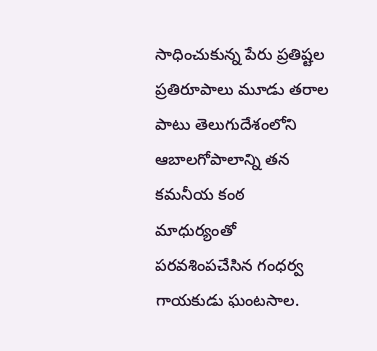సాధించుకున్న పేరు ప్రతిష్టల ప్రతిరూపాలు మూడు తరాల పాటు తెలుగుదేశంలోని ఆబాలగోపాలాన్ని తన కమనీయ కంఠ మాధుర్యంతో పరవశింపచేసిన గంధర్వ గాయకుడు ఘంటసాల.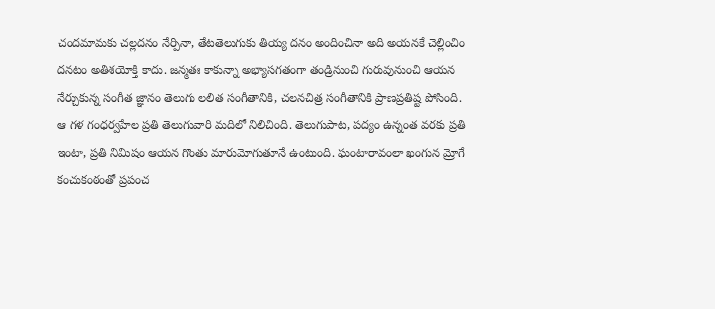చందమామకు చల్లదనం నేర్పినా, తేటతెలుగుకు తియ్య దనం అందించినా అది అయనకే చెల్లించిం దనటం అతిశయోక్తి కాదు. జన్మతః కాకున్నా అభ్యాసగతంగా తండ్రినుంచి గురువునుంచి ఆయన నేర్చుకున్న సంగీత జ్ఞానం తెలుగు లలిత సంగీతానికి, చలనచిత్ర సంగీతానికి ప్రాణప్రతిష్ట పోసింది. ఆ గళ గంధర్వహేల ప్రతి తెలుగువారి మదిలో నిలిచింది. తెలుగుపాట, పద్యం ఉన్నంత వరకు ప్రతి ఇంటా, ప్రతి నిమిషం ఆయన గొంతు మారుమోగుతూనే ఉంటుంది. ఘంటారావంలా ఖంగున మ్రోగే కంచుకంఠంతో ప్రపంచ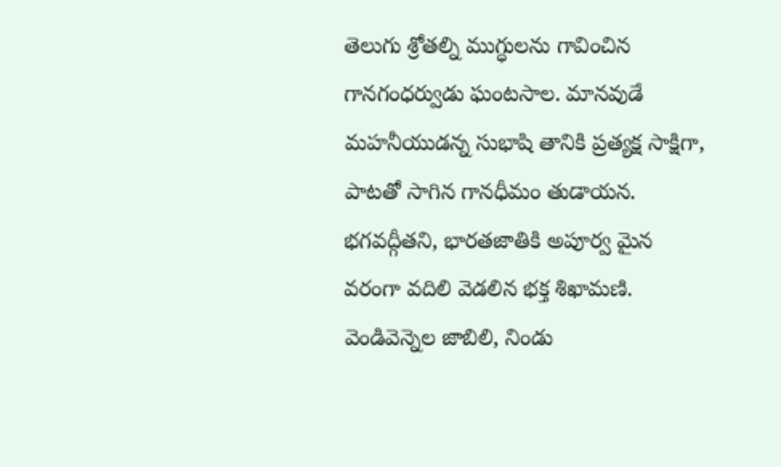తెలుగు శ్రోతల్ని ముగ్ధులను గావించిన గానగంధర్వుడు ఘంటసాల. మానవుడే మహనీయుడన్న సుభాషి తానికి ప్రత్యక్ష సాక్షిగా, పాటతో సాగిన గానధీమం తుడాయన. భగవద్గీతని, భారతజాతికి అపూర్వ మైన వరంగా వదిలి వెడలిన భక్త శిఖామణి. వెండివెన్నెల జాబిలి, నిండు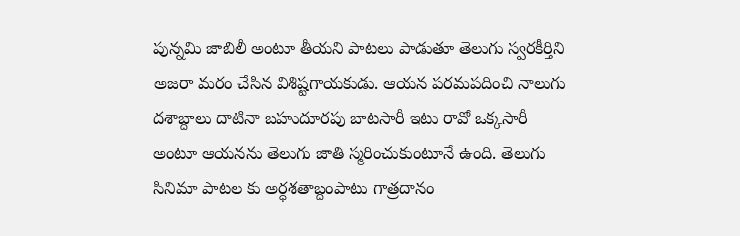పున్నమి జాబిలీ అంటూ తీయని పాటలు పాడుతూ తెలుగు స్వరకీర్తిని అజరా మరం చేసిన విశిష్టగాయకుడు. ఆయన పరమపదించి నాలుగు దశాబ్దాలు దాటినా బహుదూరపు బాటసారీ ఇటు రావో ఒక్కసారీ అంటూ ఆయనను తెలుగు జాతి స్మరించుకుంటూనే ఉంది. తెలుగు సినిమా పాటల కు అర్ధశతాబ్దంపాటు గాత్రదానం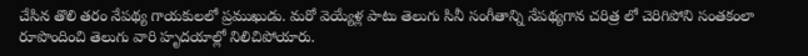చేసిన తొలి తరం నేపథ్య గాయకులలో ప్రముఖుడు. మరో వెయ్యేళ్ల పాటు తెలుగు సినీ సంగీతాన్ని నేపథ్యగాన చరిత్ర లో చెరిగిపోని సంతకంలా రూపొందించి తెలుగు వారి హృదయాల్లో నిలిచిపోయారు.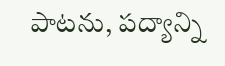పాటను, పద్యాన్ని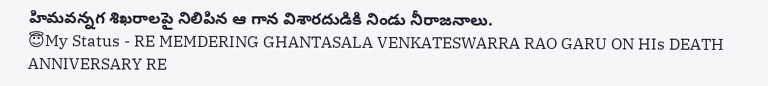హిమవన్నగ శిఖరాలపై నిలిపిన ఆ గాన విశారదుడికి నిండు నీరాజనాలు.
😇My Status - RE MEMDERING GHANTASALA VENKATESWARRA RAO GARU ON HIs DEATH ANNIVERSARY RE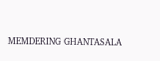MEMDERING GHANTASALA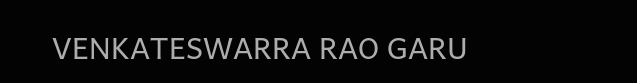VENKATESWARRA RAO GARU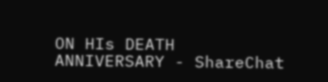ON HIs DEATH ANNIVERSARY - ShareChat